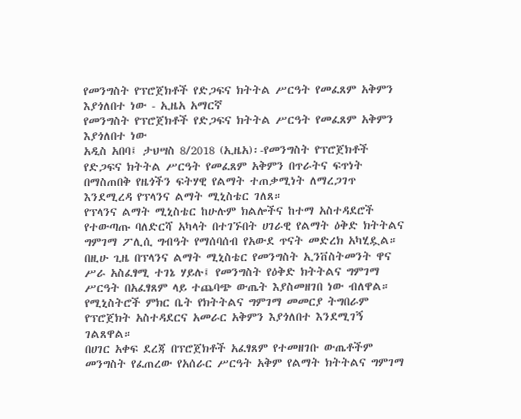የመንግስት የፕሮጀክቶች የድጋፍና ክትትል ሥርዓት የመፈጸም አቅምን እያጎለበተ ነው - ኢዜአ አማርኛ
የመንግስት የፕሮጀክቶች የድጋፍና ክትትል ሥርዓት የመፈጸም አቅምን እያጎለበተ ነው
አዲስ አበባ፤ ታህሣስ 8/2018 (ኢዜአ)፡-የመንግስት የፕሮጀክቶች የድጋፍና ክትትል ሥርዓት የመፈጸም አቅምን በጥራትና ፍጥነት በማስጠበቅ የዜጎችን ፍትሃዊ የልማት ተጠቃሚነት ለማረጋገጥ እንደሚረዳ የፕላንና ልማት ሚኒስቴር ገለጸ።
የፕላንና ልማት ሚኒስቴር ከሁሉም ክልሎችና ከተማ አስተዳደሮች የተውጣጡ ባለድርሻ አካላት በተገኙበት ሀገራዊ የልማት ዕቅድ ክትትልና ግምገማ ፖሊሲ ግብዓት የማሰባሰብ የአውደ ጥናት መድረክ አካሂዷል።
በዚሁ ጊዜ በፕላንና ልማት ሚኒስቴር የመንግስት ኢንቨስትመንት ዋና ሥራ አስፈፃሚ ተገኔ ሃይሉ፤ የመንግስት የዕቅድ ክትትልና ግምገማ ሥርዓት በአፈፃጸም ላይ ተጨባጭ ውጤት እያስመዘገበ ነው ብለዋል።
የሚኒስትሮች ምክር ቤት የክትትልና ግምገማ መመርያ ትግበራም የፕሮጀክት አስተዳደርና አመራር አቅምን እያጎለበተ እንደሚገኝ ገልጸዋል።
በሀገር አቀፍ ደረጃ በፕሮጀክቶች አፈፃጸም የተመዘገቡ ውጤቶችም መንግስት የፈጠረው የአሰራር ሥርዓት አቅም የልማት ክትትልና ግምገማ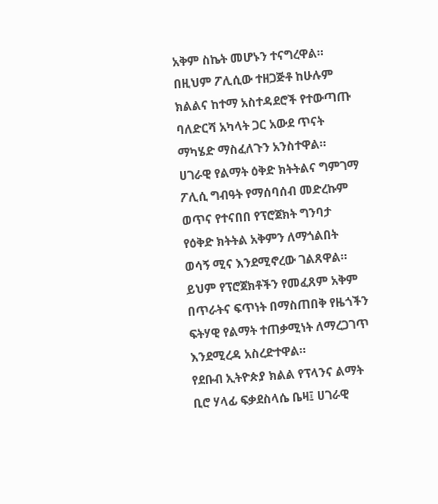አቅም ስኬት መሆኑን ተናግረዋል።
በዚህም ፖሊሲው ተዘጋጅቶ ከሁሉም ክልልና ከተማ አስተዳደሮች የተውጣጡ ባለድርሻ አካላት ጋር አውደ ጥናት ማካሄድ ማስፈለጉን አንስተዋል።
ሀገራዊ የልማት ዕቅድ ክትትልና ግምገማ ፖሊሲ ግብዓት የማሰባሰብ መድረኩም ወጥና የተናበበ የፕሮጀክት ግንባታ የዕቅድ ክትትል አቅምን ለማጎልበት ወሳኝ ሚና እንደሚኖረው ገልጸዋል።
ይህም የፕሮጀክቶችን የመፈጸም አቅም በጥራትና ፍጥነት በማስጠበቅ የዜጎችን ፍትሃዊ የልማት ተጠቃሚነት ለማረጋገጥ እንደሚረዳ አስረድተዋል።
የደቡብ ኢትዮጵያ ክልል የፕላንና ልማት ቢሮ ሃላፊ ፍቃደስላሴ ቤዛ፤ ሀገራዊ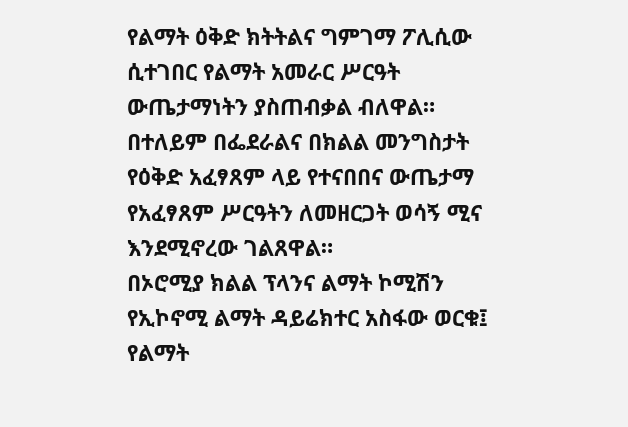የልማት ዕቅድ ክትትልና ግምገማ ፖሊሲው ሲተገበር የልማት አመራር ሥርዓት ውጤታማነትን ያስጠብቃል ብለዋል።
በተለይም በፌደራልና በክልል መንግስታት የዕቅድ አፈፃጸም ላይ የተናበበና ውጤታማ የአፈፃጸም ሥርዓትን ለመዘርጋት ወሳኝ ሚና እንደሚኖረው ገልጸዋል።
በኦሮሚያ ክልል ፕላንና ልማት ኮሚሽን የኢኮኖሚ ልማት ዳይሬክተር አስፋው ወርቁ፤ የልማት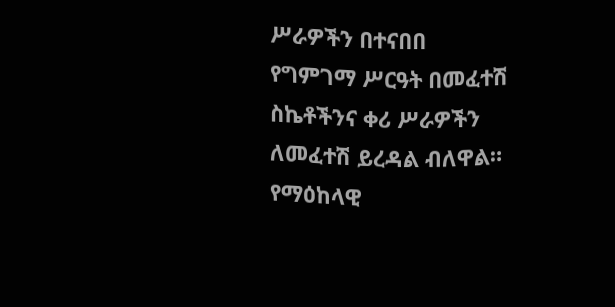ሥራዎችን በተናበበ የግምገማ ሥርዓት በመፈተሽ ስኬቶችንና ቀሪ ሥራዎችን ለመፈተሽ ይረዳል ብለዋል።
የማዕከላዊ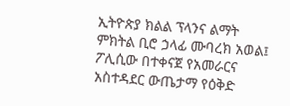ኢትዮጵያ ክልል ፕላንና ልማት ምክትል ቢሮ ኃላፊ ሙባረክ አወል፤ ፖሊሲው በተቀናጀ የአመራርና አስተዳደር ውጤታማ የዕቅድ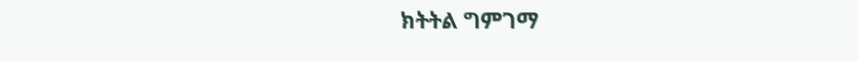ክትትል ግምገማ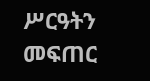ሥርዓትን መፍጠር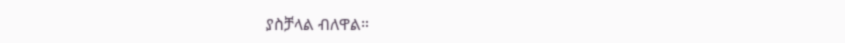ያስቻላል ብለዋል።